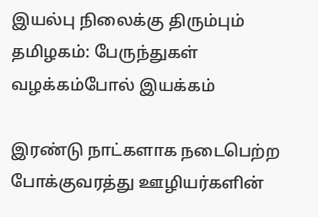இயல்பு நிலைக்கு திரும்பும் தமிழகம்: பேருந்துகள் வழக்கம்போல் இயக்கம்

இரண்டு நாட்களாக நடைபெற்ற போக்குவரத்து ஊழியர்களின்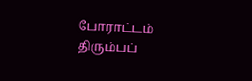போராட்டம் திரும்பப்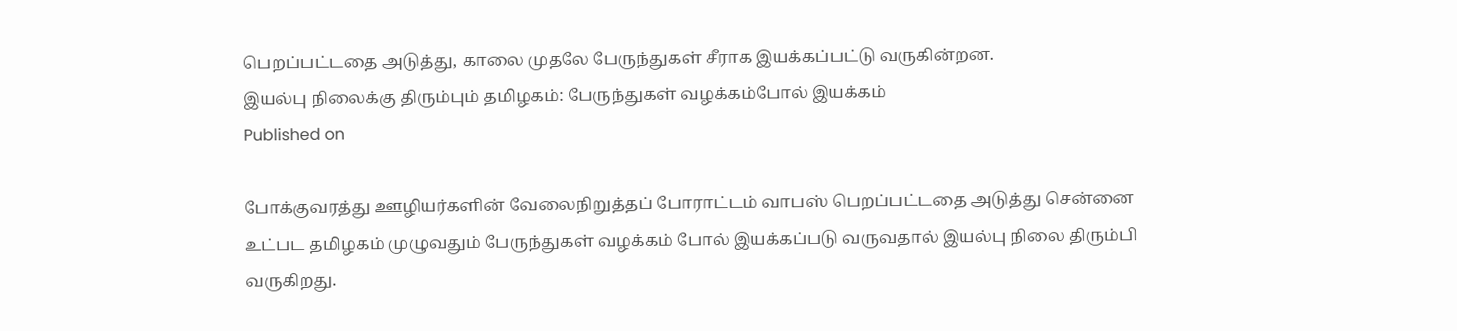பெறப்பட்டதை அடுத்து, காலை முதலே பேருந்துகள் சீராக இயக்கப்பட்டு வருகின்றன.
இயல்பு நிலைக்கு திரும்பும் தமிழகம்: பேருந்துகள் வழக்கம்போல் இயக்கம்
Published on

போக்குவரத்து ஊழியர்களின் வேலைநிறுத்தப் போராட்டம் வாபஸ் பெறப்பட்டதை அடுத்து சென்னை உட்பட தமிழகம் முழுவதும் பேருந்துகள் வழக்கம் போல் இயக்கப்படு வருவதால் இயல்பு நிலை திரும்பி வருகிறது.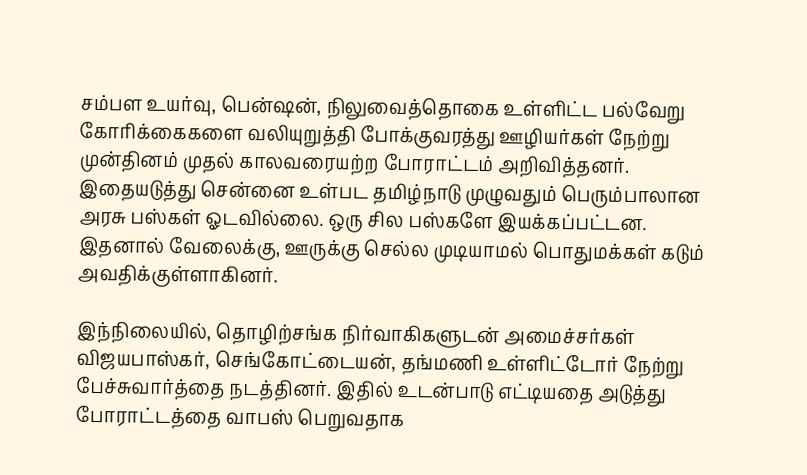சம்பள உயர்வு, பென்ஷன், நிலுவைத்தொகை உள்ளிட்ட பல்வேறு கோரிக்கைகளை வலியுறுத்தி போக்குவரத்து ஊழியர்கள் நேற்று முன்தினம் முதல் காலவரையற்ற போராட்டம் அறிவித்தனர். இதையடுத்து சென்னை உள்பட தமிழ்நாடு முழுவதும் பெரும்பாலான அரசு பஸ்கள் ஓடவில்லை. ஒரு சில பஸ்களே இயக்கப்பட்டன. இதனால் வேலைக்கு, ஊருக்கு செல்ல முடியாமல் பொதுமக்கள் கடும் அவதிக்குள்ளாகினர்.

இந்நிலையில், தொழிற்சங்க நிர்வாகிகளுடன் அமைச்சர்கள் விஜயபாஸ்கர், செங்கோட்டையன், தங்மணி உள்ளிட்டோர் நேற்று பேச்சுவார்த்தை நடத்தினர். இதில் உடன்பாடு எட்டியதை அடுத்து போராட்டத்தை வாபஸ் பெறுவதாக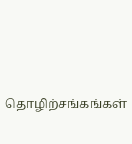தொழிற்சங்கங்கள்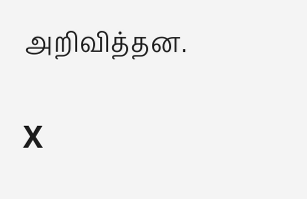அறிவித்தன.

X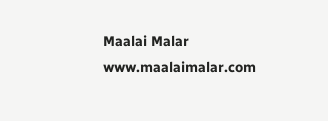Maalai Malar
www.maalaimalar.com